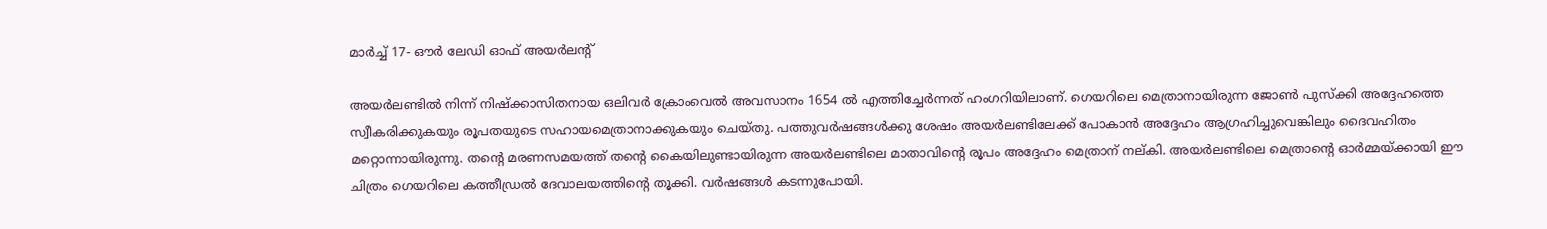മാര്‍ച്ച് 17- ഔര്‍ ലേഡി ഓഫ് അയര്‍ലന്റ്

അയര്‍ലണ്ടില്‍ നിന്ന് നിഷ്‌ക്കാസിതനായ ഒലിവര്‍ ക്രോംവെല്‍ അവസാനം 1654 ല്‍ എത്തിച്ചേര്‍ന്നത് ഹംഗറിയിലാണ്. ഗെയറിലെ മെത്രാനായിരുന്ന ജോണ്‍ പുസ്‌ക്കി അദ്ദേഹത്തെ സ്വീകരിക്കുകയും രൂപതയുടെ സഹായമെത്രാനാക്കുകയും ചെയ്തു. പത്തുവര്‍ഷങ്ങള്‍ക്കു ശേഷം അയര്‍ലണ്ടിലേക്ക് പോകാന്‍ അദ്ദേഹം ആഗ്രഹിച്ചുവെങ്കിലും ദൈവഹിതം മറ്റൊന്നായിരുന്നു. തന്റെ മരണസമയത്ത് തന്റെ കൈയിലുണ്ടായിരുന്ന അയര്‍ലണ്ടിലെ മാതാവിന്റെ രൂപം അദ്ദേഹം മെത്രാന് നല്കി. അയര്‍ലണ്ടിലെ മെത്രാന്റെ ഓര്‍മ്മയ്ക്കായി ഈ ചിത്രം ഗെയറിലെ കത്തീഡ്രല്‍ ദേവാലയത്തിന്റെ തൂക്കി. വര്‍ഷങ്ങള്‍ കടന്നുപോയി.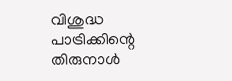വിശുദ്ധ പാട്രിക്കിന്റെ തിരുനാള്‍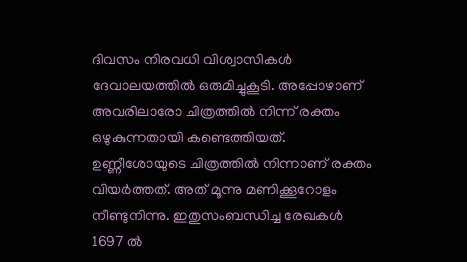ദിവസം നിരവധി വിശ്വാസികള്‍ ദേവാലയത്തില്‍ ഒരുമിച്ചുകൂടി. അപ്പോഴാണ് അവരിലാരോ ചിത്രത്തില്‍ നിന്ന് രക്തം ഒഴുകുന്നതായി കണ്ടെത്തിയത്. ഉണ്ണീശോയുടെ ചിത്രത്തില്‍ നിന്നാണ് രക്തം വിയര്‍ത്തത്. അത് മൂന്നു മണിക്കൂറോളം നീണ്ടുനിന്നു. ഇതുസംബന്ധിച്ച രേഖകള്‍ 1697 ല്‍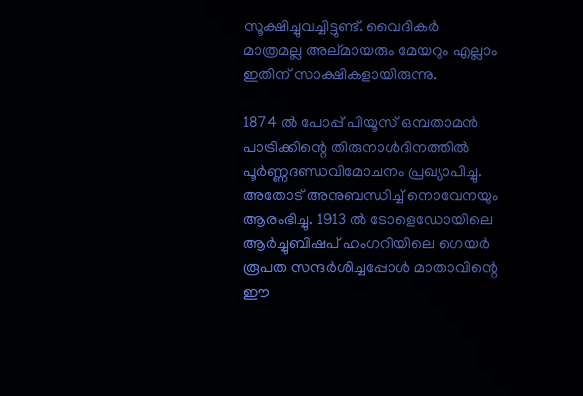സൂക്ഷിച്ചുവച്ചിട്ടുണ്ട്. വൈദികര്‍ മാത്രമല്ല അല്മായരും മേയറും എല്ലാം ഇതിന് സാക്ഷികളായിരുന്നു.

1874 ല്‍ പോപ്പ് പിയൂസ് ഒമ്പതാമന്‍ പാട്രിക്കിന്റെ തിരുനാള്‍ദിനത്തില്‍ പൂര്‍ണ്ണദണ്ഡവിമോചനം പ്രഖ്യാപിച്ചു. അതോട് അനുബന്ധിച്ച് നൊവേനയും ആരംഭിച്ചു. 1913 ല്‍ ടോളെഡോയിലെ ആര്‍ച്ചുബിഷപ് ഹംഗറിയിലെ ഗെയര്‍ രൂപത സന്ദര്‍ശിച്ചപ്പോള്‍ മാതാവിന്റെ ഈ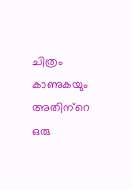ചിത്രം കാണുകയും അതിന്‌റെ ഒരു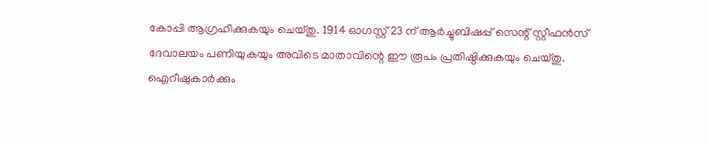കോപ്പി ആഗ്രഹിക്കുകയും ചെയ്തു. 1914 ഓഗസ്റ്റ് 23 ന് ആര്‍ച്ചുബിഷപ്പ് സെന്റ് സ്റ്റീഫന്‍സ് ദേവാലയം പണിയുകയും അവിടെ മാതാവിന്റെ ഈ രൂപം പ്രതിഷ്ഠിക്കുകയും ചെയ്തു. ഐറീഷുകാര്‍ക്കും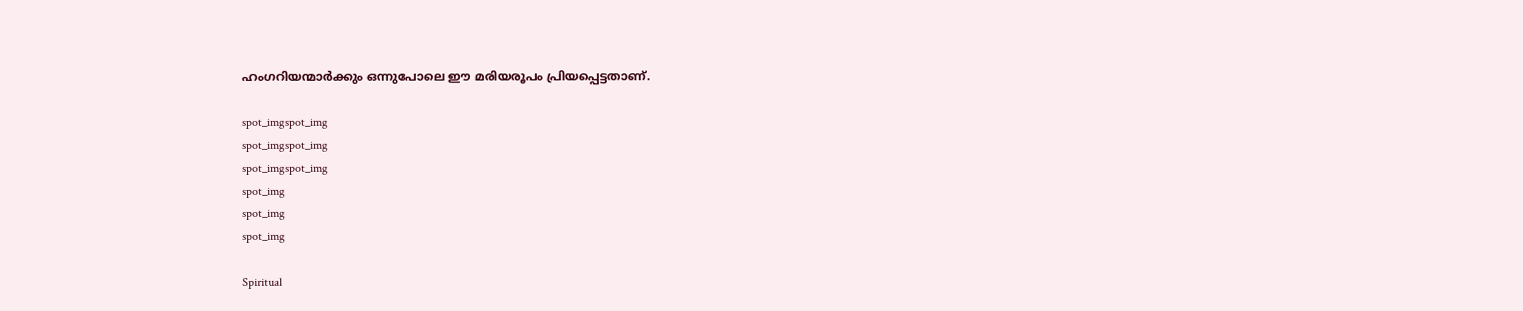ഹംഗറിയന്മാര്‍ക്കും ഒന്നുപോലെ ഈ മരിയരൂപം പ്രിയപ്പെട്ടതാണ്.

spot_imgspot_img
spot_imgspot_img
spot_imgspot_img
spot_img
spot_img
spot_img

Spiritual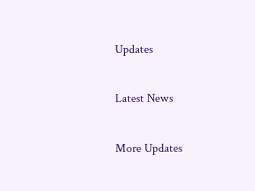Updates

Latest News

More Updates